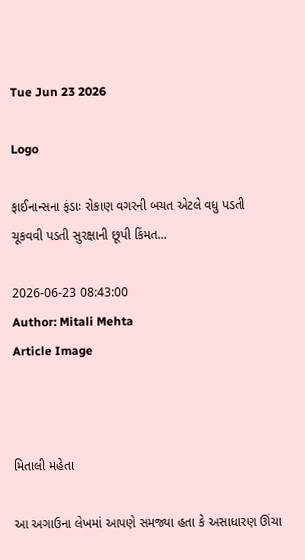Tue Jun 23 2026

Logo

ફાઈનાન્સના ફંડાઃ રોકાણ વગરની બચત એટલે વધુ પડતી  ચૂકવવી પડતી સુરક્ષાની છૂપી કિંમત...

2026-06-23 08:43:00
Author: Mitali Mehta
Article Image



મિતાલી મહેતા

આ અગાઉના લેખમાં આપણે સમજ્યા હતા કે અસાધારણ ઊંચા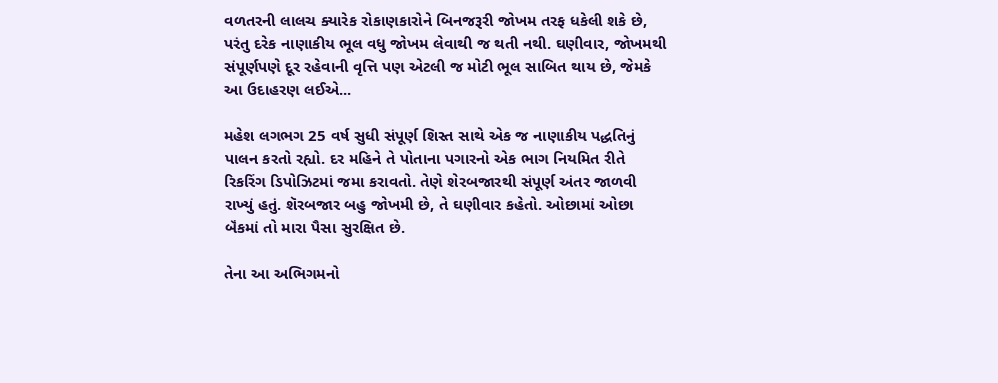વળતરની લાલચ ક્યારેક રોકાણકારોને બિનજરૂરી જોખમ તરફ ધકેલી શકે છે, પરંતુ દરેક નાણાકીય ભૂલ વધુ જોખમ લેવાથી જ થતી નથી. ઘણીવાર, જોખમથી સંપૂર્ણપણે દૂર રહેવાની વૃત્તિ પણ એટલી જ મોટી ભૂલ સાબિત થાય છે, જેમકે  આ ઉદાહરણ લઈએ...

મહેશ લગભગ 25 વર્ષ સુધી સંપૂર્ણ શિસ્ત સાથે એક જ નાણાકીય પદ્ધતિનું પાલન કરતો રહ્યો. દર મહિને તે પોતાના પગારનો એક ભાગ નિયમિત રીતે રિકરિંગ ડિપોઝિટમાં જમા કરાવતો. તેણે શેરબજારથી સંપૂર્ણ અંતર જાળવી રાખ્યું હતું. શૅરબજાર બહુ જોખમી છે, તે ઘણીવાર કહેતો. ઓછામાં ઓછા બૅંકમાં તો મારા પૈસા સુરક્ષિત છે.

તેના આ અભિગમનો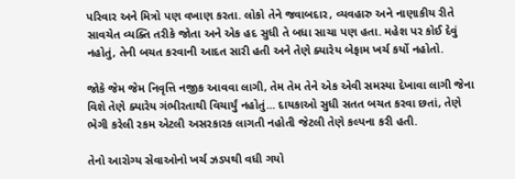પરિવાર અને મિત્રો પણ વખાણ કરતા. લોકો તેને જવાબદાર, વ્યવહારુ અને નાણાકીય રીતે સાવચેત વ્યક્તિ તરીકે જોતા અને એક હદ સુધી તે બધા સાચા પણ હતા. મહેશ પર કોઈ દેવું નહોતું, તેની બચત કરવાની આદત સારી હતી અને તેણે ક્યારેય બેફામ ખર્ચ કર્યો નહોતો.

જોકે જેમ જેમ નિવૃત્તિ નજીક આવવા લાગી, તેમ તેમ તેને એક એવી સમસ્યા દેખાવા લાગી જેના વિશે તેણે ક્યારેય ગંભીરતાથી વિચાર્યું નહોતું... દાયકાઓ સુધી સતત બચત કરવા છતાં, તેણે ભેગી કરેલી રકમ એટલી અસરકારક લાગતી નહોતી જેટલી તેણે કલ્પના કરી હતી.

તેનો આરોગ્ય સેવાઓનો ખર્ચ ઝડપથી વધી ગયો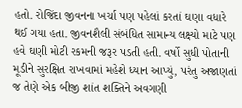હતો. રોજિંદા જીવનના ખર્ચા પણ પહેલાં કરતાં ઘણા વધારે થઈ ગયા હતા. જીવનશૈલી સંબંધિત સામાન્ય લક્ષ્યો માટે પણ હવે ઘણી મોટી રકમની જરૂર પડતી હતી. વર્ષો સુધી પોતાની મૂડીને સુરક્ષિત રાખવામાં મહેશે ધ્યાન આપ્યું, પરંતુ અજાણતાં જ તેણે એક બીજી શાંત શક્તિને અવગણી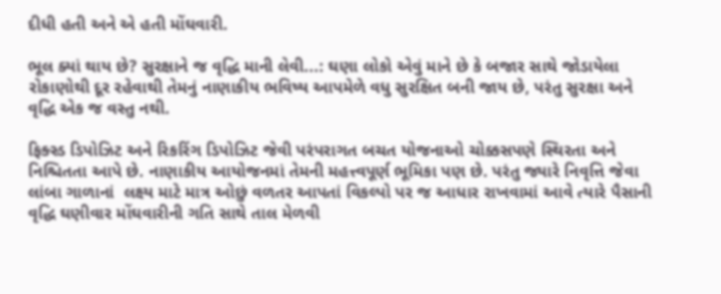દીધી હતી અને એ હતી મોંઘવારી.

ભૂલ ક્યાં થાય છે? સુરક્ષાને જ વૃદ્ધિ માની લેવી...: ઘણા લોકો એવું માને છે કે બજાર સાથે જોડાયેલા રોકાણોથી દૂર રહેવાથી તેમનું નાણાકીય ભવિષ્ય આપમેળે વધુ સુરક્ષિત બની જાય છે, પરંતુ સુરક્ષા અને વૃદ્ધિ એક જ વસ્તુ નથી.

ફિક્સ્ડ ડિપોઝિટ અને રિકરિંગ ડિપોઝિટ જેવી પરંપરાગત બચત યોજનાઓ ચોક્કસપણે સ્થિરતા અને નિશ્ચિતતા આપે છે. નાણાકીય આયોજનમાં તેમની મહત્ત્વપૂર્ણ ભૂમિકા પણ છે. પરંતુ જ્યારે નિવૃત્તિ જેવા લાંબા ગાળાનાં  લક્ષ્ય માટે માત્ર ઓછું વળતર આપતાં વિકલ્પો પર જ આધાર રાખવામાં આવે ત્યારે પૈસાની વૃદ્ધિ ઘણીવાર મોંઘવારીની ગતિ સાથે તાલ મેળવી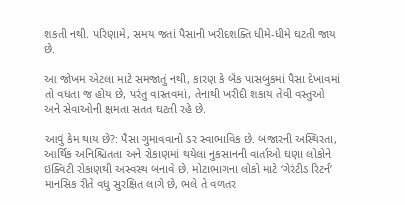શકતી નથી. પરિણામે, સમય જતાં પૈસાની ખરીદશક્તિ ધીમે-ધીમે ઘટતી જાય છે.

આ જોખમ એટલા માટે સમજાતું નથી, કારણ કે બૅંક પાસબુકમાં પૈસા દેખાવમાં તો વધતા જ હોય છે, પરંતુ વાસ્તવમાં, તેનાથી ખરીદી શકાય તેવી વસ્તુઓ અને સેવાઓની ક્ષમતા સતત ઘટતી રહે છે.

આવું કેમ થાય છે?: પૈસા ગુમાવવાનો ડર સ્વાભાવિક છે. બજારની અસ્થિરતા, આર્થિક અનિશ્ચિતતા અને રોકાણમાં થયેલા નુકસાનની વાર્તાઓ ઘણા લોકોને ઇક્વિટી રોકાણથી અસ્વસ્થ બનાવે છે. મોટાભાગના લોકો માટે ‘ગેરંટીડ રિટર્ન’ માનસિક રીતે વધુ સુરક્ષિત લાગે છે, ભલે તે વળતર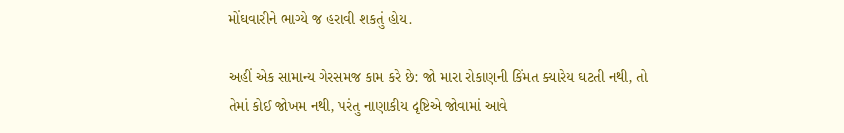મોંઘવારીને ભાગ્યે જ હરાવી શકતું હોય.

અહીં એક સામાન્ય ગેરસમજ કામ કરે છે: જો મારા રોકાણની કિંમત ક્યારેય ઘટતી નથી, તો તેમાં કોઈ જોખમ નથી, પરંતુ નાણાકીય દૃષ્ટિએ જોવામાં આવે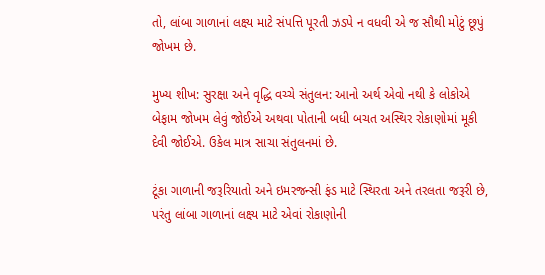તો, લાંબા ગાળાનાં લક્ષ્ય માટે સંપત્તિ પૂરતી ઝડપે ન વધવી એ જ સૌથી મોટું છૂપું જોખમ છે.

મુખ્ય શીખ: સુરક્ષા અને વૃદ્ધિ વચ્ચે સંતુલન: આનો અર્થ એવો નથી કે લોકોએ બેફામ જોખમ લેવું જોઈએ અથવા પોતાની બધી બચત અસ્થિર રોકાણોમાં મૂકી દેવી જોઈએ. ઉકેલ માત્ર સાચા સંતુલનમાં છે.

ટૂંકા ગાળાની જરૂરિયાતો અને ઇમરજન્સી ફંડ માટે સ્થિરતા અને તરલતા જરૂરી છે, પરંતુ લાંબા ગાળાનાં લક્ષ્ય માટે એવાં રોકાણોની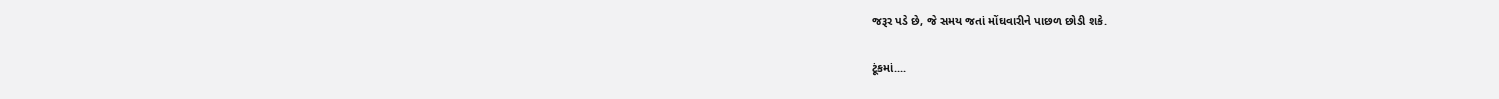જરૂર પડે છે, જે સમય જતાં મોંઘવારીને પાછળ છોડી શકે.

ટૂંકમાં....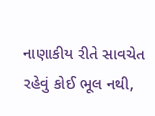નાણાકીય રીતે સાવચેત રહેવું કોઈ ભૂલ નથી,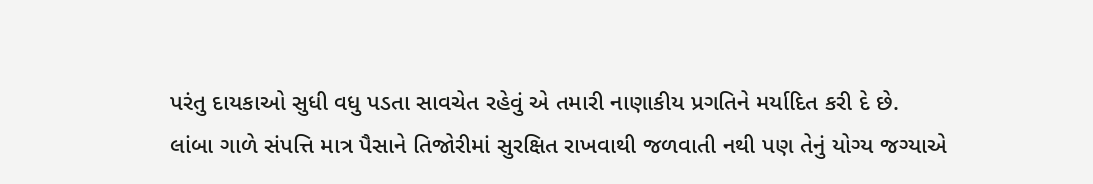પરંતુ દાયકાઓ સુધી વધુ પડતા સાવચેત રહેવું એ તમારી નાણાકીય પ્રગતિને મર્યાદિત કરી દે છે.
લાંબા ગાળે સંપત્તિ માત્ર પૈસાને તિજોરીમાં સુરક્ષિત રાખવાથી જળવાતી નથી પણ તેનું યોગ્ય જગ્યાએ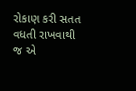રોકાણ કરી સતત વધતી રાખવાથી જ એ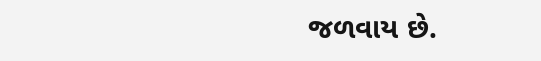જળવાય છે.